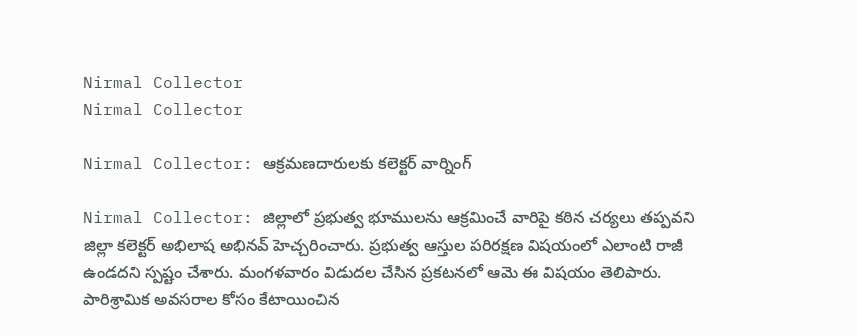Nirmal Collector
Nirmal Collector

Nirmal Collector: ఆక్రమణదారులకు కలెక్టర్ వార్నింగ్

Nirmal Collector: జిల్లాలో ప్రభుత్వ భూములను ఆక్రమించే వారిపై కఠిన చర్యలు తప్పవని జిల్లా కలెక్టర్ అభిలాష అభినవ్ హెచ్చరించారు. ప్రభుత్వ ఆస్తుల పరిరక్షణ విషయంలో ఎలాంటి రాజీ ఉండదని స్పష్టం చేశారు. మంగళవారం విడుదల చేసిన ప్రకటనలో ఆమె ఈ విషయం తెలిపారు. పారిశ్రామిక అవసరాల కోసం కేటాయించిన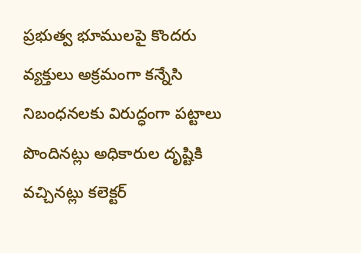ప్రభుత్వ భూములపై కొందరు వ్యక్తులు అక్రమంగా కన్నేసి నిబంధనలకు విరుద్ధంగా పట్టాలు పొందినట్లు అధికారుల దృష్టికి వచ్చినట్లు కలెక్టర్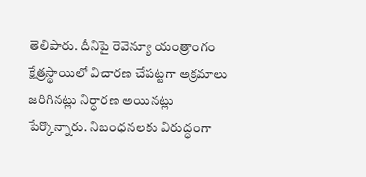తెలిపారు. దీనిపై రెవెన్యూ యంత్రాంగం క్షేత్రస్థాయిలో విచారణ చేపట్టగా అక్రమాలు జరిగినట్లు నిర్ధారణ అయినట్లు పేర్కొన్నారు. నిబంధనలకు విరుద్ధంగా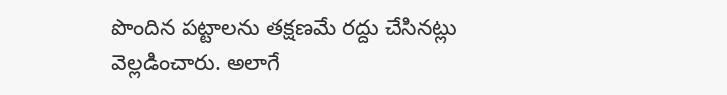పొందిన పట్టాలను తక్షణమే రద్దు చేసినట్లు వెల్లడించారు. అలాగే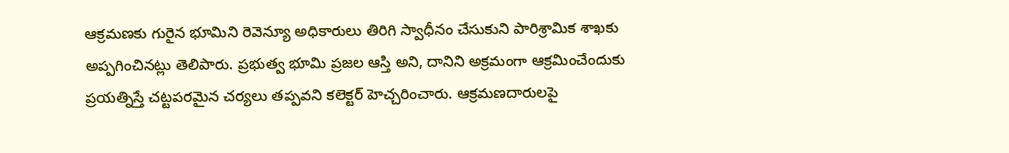ఆక్రమణకు గురైన భూమిని రెవెన్యూ అధికారులు తిరిగి స్వాధీనం చేసుకుని పారిశ్రామిక శాఖకు అప్పగించినట్లు తెలిపారు. ప్రభుత్వ భూమి ప్రజల ఆస్తి అని, దానిని అక్రమంగా ఆక్రమించేందుకు ప్రయత్నిస్తే చట్టపరమైన చర్యలు తప్పవని కలెక్టర్ హెచ్చరించారు. ఆక్రమణదారులపై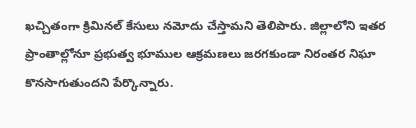ఖచ్చితంగా క్రిమినల్ కేసులు నమోదు చేస్తామని తెలిపారు. జిల్లాలోని ఇతర ప్రాంతాల్లోనూ ప్రభుత్వ భూముల ఆక్రమణలు జరగకుండా నిరంతర నిఘా కొనసాగుతుందని పేర్కొన్నారు.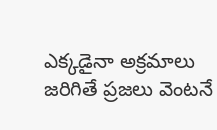ఎక్కడైనా అక్రమాలు జరిగితే ప్రజలు వెంటనే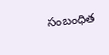సంబంధిత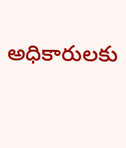అధికారులకు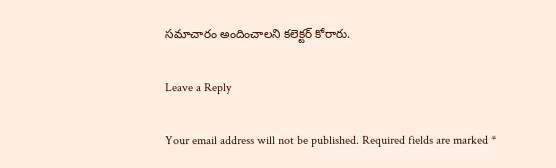సమాచారం అందించాలని కలెక్టర్ కోరారు.

Leave a Reply

Your email address will not be published. Required fields are marked *